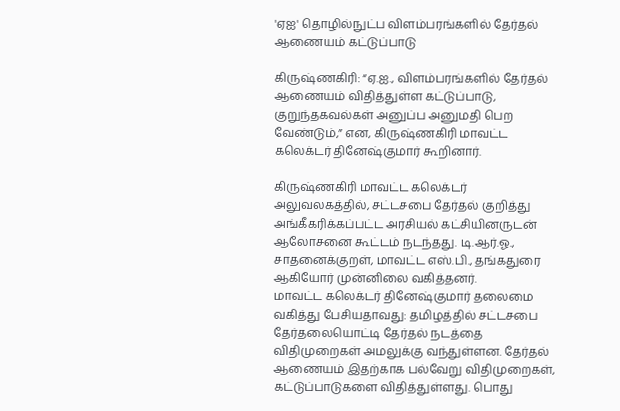'ஏஐ' தொழில்நுட்ப விளம்பரங்களில் தேர்தல் ஆணையம் கட்டுப்பாடு

கிருஷ்ணகிரி: “ஏ.ஐ., விளம்பரங்களில் தேர்தல் ஆணையம் விதித்துள்ள கட்டுப்பாடு, குறுந்தகவல்கள் அனுப்ப அனுமதி பெற வேண்டும்,” என, கிருஷ்ணகிரி மாவட்ட கலெக்டர் தினேஷ்குமார் கூறினார்.

கிருஷ்ணகிரி மாவட்ட கலெக்டர் அலுவலகத்தில், சட்டசபை தேர்தல் குறித்து அங்கீகரிக்கப்பட்ட அரசியல் கட்சியினருடன் ஆலோசனை கூட்டம் நடந்தது. டி.ஆர்.ஓ., சாதனைக்குறள், மாவட்ட எஸ்.பி., தங்கதுரை ஆகியோர் முன்னிலை வகித்தனர்.
மாவட்ட கலெக்டர் தினேஷ்குமார் தலைமை வகித்து பேசியதாவது: தமிழத்தில் சட்டசபை தேர்தலையொட்டி தேர்தல் நடத்தை விதிமுறைகள் அமலுக்கு வந்துள்ளன. தேர்தல் ஆணையம் இதற்காக பல்வேறு விதிமுறைகள், கட்டுப்பாடுகளை விதித்துள்ளது. பொது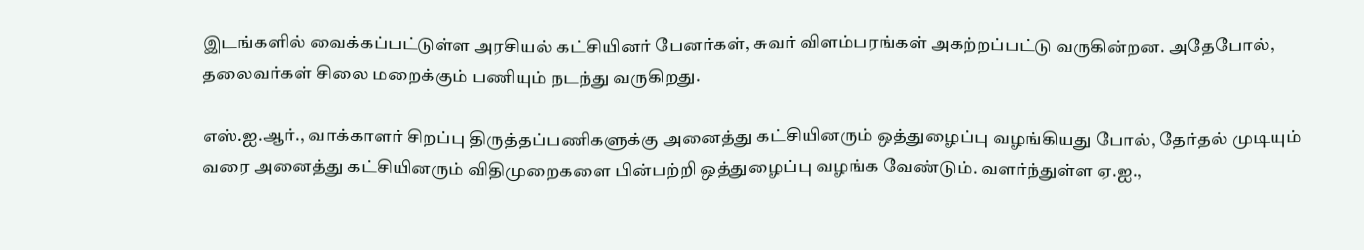இடங்களில் வைக்கப்பட்டுள்ள அரசியல் கட்சியினர் பேனர்கள், சுவர் விளம்பரங்கள் அகற்றப்பட்டு வருகின்றன. அதேபோல், தலைவர்கள் சிலை மறைக்கும் பணியும் நடந்து வருகிறது.

எஸ்.ஐ.ஆர்., வாக்காளர் சிறப்பு திருத்தப்பணிகளுக்கு அனைத்து கட்சியினரும் ஒத்துழைப்பு வழங்கியது போல், தேர்தல் முடியும் வரை அனைத்து கட்சியினரும் விதிமுறைகளை பின்பற்றி ஒத்துழைப்பு வழங்க வேண்டும். வளர்ந்துள்ள ஏ.ஐ.,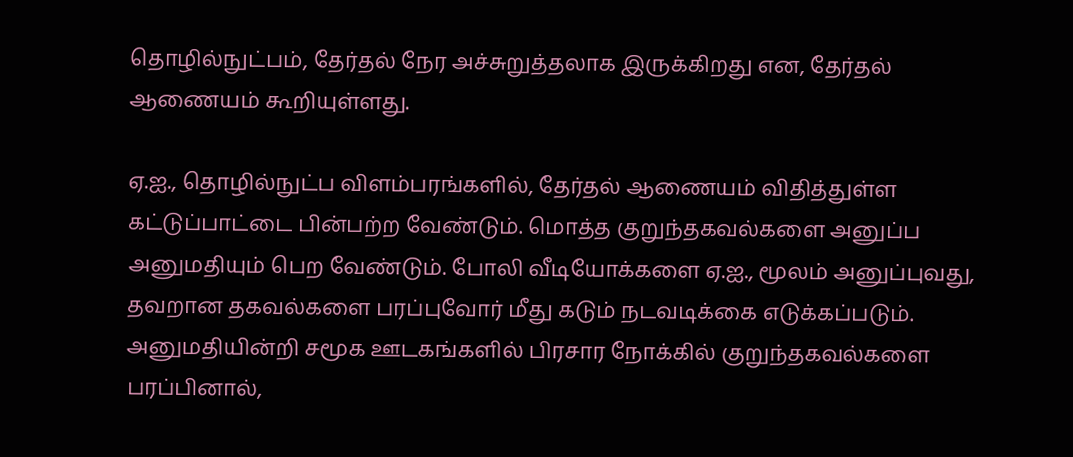தொழில்நுட்பம், தேர்தல் நேர அச்சுறுத்தலாக இருக்கிறது என, தேர்தல் ஆணையம் கூறியுள்ளது.

ஏ.ஐ., தொழில்நுட்ப விளம்பரங்களில், தேர்தல் ஆணையம் விதித்துள்ள கட்டுப்பாட்டை பின்பற்ற வேண்டும். மொத்த குறுந்தகவல்களை அனுப்ப அனுமதியும் பெற வேண்டும். போலி வீடியோக்களை ஏ.ஐ., மூலம் அனுப்புவது, தவறான தகவல்களை பரப்புவோர் மீது கடும் நடவடிக்கை எடுக்கப்படும். அனுமதியின்றி சமூக ஊடகங்களில் பிரசார நோக்கில் குறுந்தகவல்களை பரப்பினால்,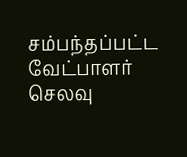சம்பந்தப்பட்ட வேட்பாளர் செலவு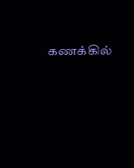கணக்கில்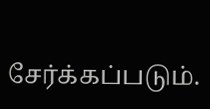சேர்க்கப்படும்.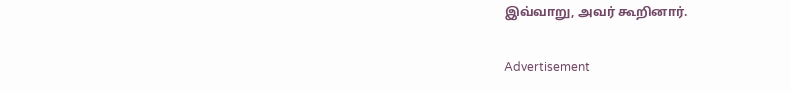இவ்வாறு, அவர் கூறினார்.

Advertisement